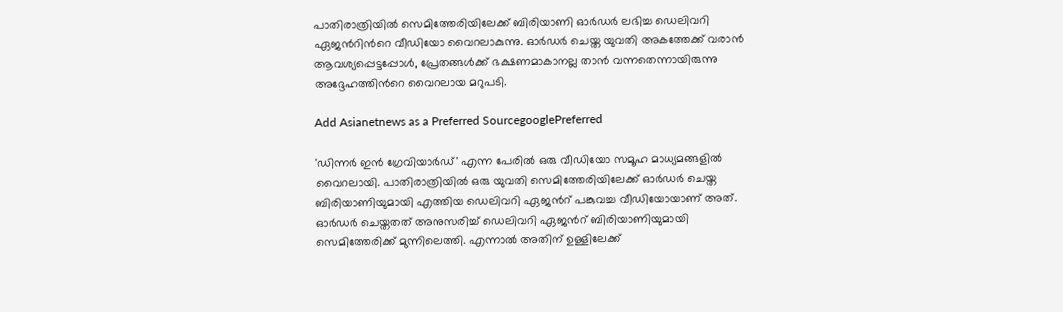പാതിരാത്രിയിൽ സെമിത്തേരിയിലേക്ക് ബിരിയാണി ഓർഡർ ലഭിച്ച ഡെലിവറി ഏജന്‍റിന്‍റെ വീഡിയോ വൈറലാകുന്നു. ഓർഡർ ചെയ്ത യുവതി അകത്തേക്ക് വരാൻ ആവശ്യപ്പെട്ടപ്പോൾ, പ്രേതങ്ങൾക്ക് ഭക്ഷണമാകാനല്ല താൻ വന്നതെന്നായിരുന്നു അദ്ദേഹത്തിന്‍റെ വൈറലായ മറുപടി.

Add Asianetnews as a Preferred SourcegooglePreferred

'ഡിന്നർ ഇന്‍ ഗ്രേവിയാർഡ്' എന്ന പേരിൽ ഒരു വീഡിയോ സമൂഹ മാധ്യമങ്ങളിൽ വൈറലായി. പാതിരാത്രിയിൽ ഒരു യുവതി സെമിത്തേരിയിലേക്ക് ഓർഡർ ചെയ്ത ബിരിയാണിയുമായി എത്തിയ ഡെലിവറി ഏജന്‍റ് പങ്കുവച്ച വീഡിയോയാണ് അത്. ഓർഡർ ചെയ്തതത് അനുസരിച്ച് ഡെലിവറി ഏജന്‍റ് ബിരിയാണിയുമായി സെമിത്തേരിക്ക് മുന്നിലെത്തി. എന്നാൽ അതിന് ഉള്ളിലേക്ക്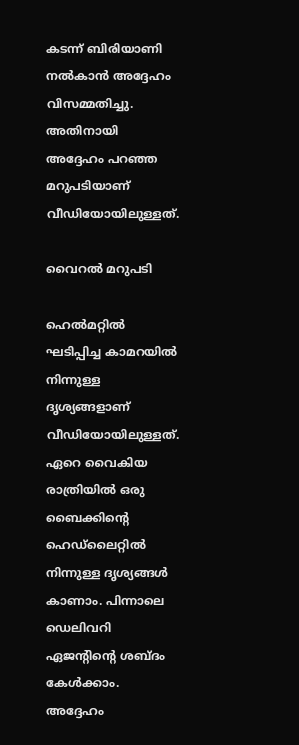കടന്ന് ബിരിയാണി നൽകാൻ അദ്ദേഹം വിസമ്മതിച്ചു. അതിനായി അദ്ദേഹം പറഞ്ഞ മറുപടിയാണ് വീഡിയോയിലുള്ളത്.

വൈറൽ മറുപടി

ഹെൽമറ്റിൽ ഘടിപ്പിച്ച കാമറയിൽ നിന്നുള്ള ദൃശ്യങ്ങളാണ് വീഡിയോയിലുള്ളത്. ഏറെ വൈകിയ രാത്രിയിൽ ഒരു ബൈക്കിന്‍റെ ഹെഡ്ലൈറ്റിൽ നിന്നുള്ള ദൃശ്യങ്ങൾ കാണാം. പിന്നാലെ ഡെലിവറി ഏജന്‍റിന്‍റെ ശബ്ദം കേൾക്കാം. അദ്ദേഹം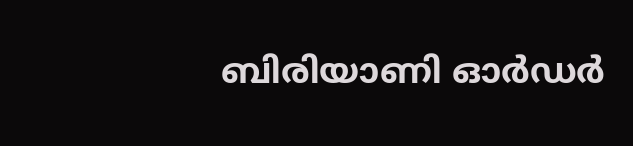ബിരിയാണി ഓർഡർ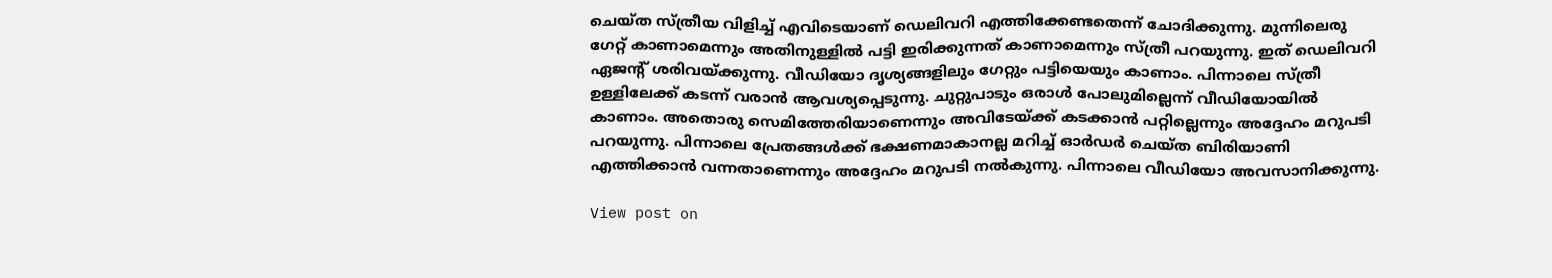ചെയ്ത സ്ത്രീയ വിളിച്ച് എവിടെയാണ് ഡെലിവറി എത്തിക്കേണ്ടതെന്ന് ചോദിക്കുന്നു. മുന്നിലെരു ഗേറ്റ് കാണാമെന്നും അതിനുള്ളിൽ പട്ടി ഇരിക്കുന്നത് കാണാമെന്നും സ്ത്രീ പറയുന്നു. ഇത് ഡെലിവറി ഏജന്‍റ് ശരിവയ്ക്കുന്നു. വീഡിയോ ദൃശ്യങ്ങളിലും ഗേറ്റും പട്ടിയെയും കാണാം. പിന്നാലെ സ്ത്രീ ഉള്ളിലേക്ക് കടന്ന് വരാൻ ആവശ്യപ്പെടുന്നു. ചുറ്റുപാടും ഒരാൾ പോലുമില്ലെന്ന് വീഡിയോയിൽ കാണാം. അതൊരു സെമിത്തേരിയാണെന്നും അവിടേയ്ക്ക് കടക്കാൻ പറ്റില്ലെന്നും അദ്ദേഹം മറുപടി പറയുന്നു. പിന്നാലെ പ്രേതങ്ങൾക്ക് ഭക്ഷണമാകാനല്ല മറിച്ച് ഓർഡർ ചെയ്ത ബിരിയാണി എത്തിക്കാൻ വന്നതാണെന്നും അദ്ദേഹം മറുപടി നൽകുന്നു. പിന്നാലെ വീഡിയോ അവസാനിക്കുന്നു.

View post on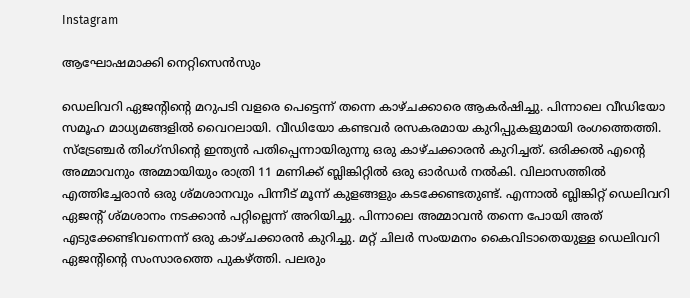Instagram

ആഘോഷമാക്കി നെറ്റിസെന്‍സും

ഡെലിവറി ഏജന്‍റിന്‍റെ മറുപടി വളരെ പെട്ടെന്ന് തന്നെ കാഴ്ചക്കാരെ ആകർഷിച്ചു. പിന്നാലെ വീഡിയോ സമൂഹ മാധ്യമങ്ങളിൽ വൈറലായി. വീഡിയോ കണ്ടവർ രസകരമായ കുറിപ്പുകളുമായി രംഗത്തെത്തി. സ്ട്രേഞ്ചർ തിംഗ്സിന്‍റെ ഇന്ത്യൻ പതിപ്പെന്നായിരുന്നു ഒരു കാഴ്ചക്കാരൻ കുറിച്ചത്. ഒരിക്കൽ എന്‍റെ അമ്മാവനും അമ്മായിയും രാത്രി 11 മണിക്ക് ബ്ലിങ്കിറ്റിൽ ഒരു ഓർഡർ നൽകി. വിലാസത്തിൽ എത്തിച്ചേരാൻ ഒരു ശ്മശാനവും പിന്നീട് മൂന്ന് കുളങ്ങളും കടക്കേണ്ടതുണ്ട്. എന്നാൽ ബ്ലിങ്കിറ്റ് ഡെലിവറി ഏജന്‍റ് ശ്മശാനം നടക്കാൻ പറ്റില്ലെന്ന് അറിയിച്ചു. പിന്നാലെ അമ്മാവൻ തന്നെ പോയി അത് എടുക്കേണ്ടിവന്നെന്ന് ഒരു കാഴ്ചക്കാരൻ കുറിച്ചു. മറ്റ് ചിലർ സംയമനം കൈവിടാതെയുള്ള ഡെലിവറി ഏജന്‍റിന്‍റെ സംസാരത്തെ പുകഴ്ത്തി. പലരും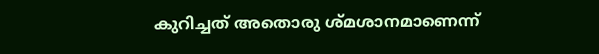കുറിച്ചത് അതൊരു ശ്മശാനമാണെന്ന്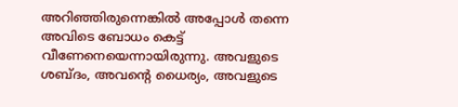അറിഞ്ഞിരുന്നെങ്കിൽ അപ്പോൾ തന്നെ അവിടെ ബോധം കെട്ട് വീണേനെയെന്നായിരുന്നു. അവളുടെ ശബ്ദം, അവന്റെ ധൈര്യം, അവളുടെ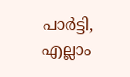പാർട്ടി, എല്ലാം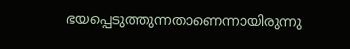ഭയപ്പെടുത്തുന്നതാണെന്നായിരുന്നു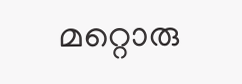മറ്റൊരു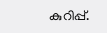കുറിപ്പ്.